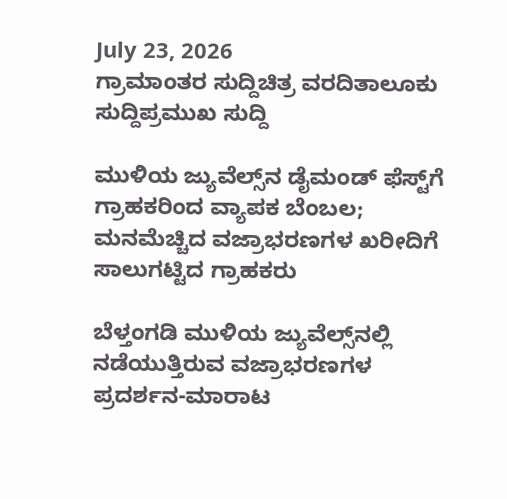July 23, 2026
ಗ್ರಾಮಾಂತರ ಸುದ್ದಿಚಿತ್ರ ವರದಿತಾಲೂಕು ಸುದ್ದಿಪ್ರಮುಖ ಸುದ್ದಿ

ಮುಳಿಯ ಜ್ಯುವೆಲ್ಸ್‌ನ ಡೈಮಂಡ್ ಫೆಸ್ಟ್‌ಗೆ ಗ್ರಾಹಕರಿಂದ ವ್ಯಾಪಕ ಬೆಂಬಲ; ಮನಮೆಚ್ಚಿದ ವಜ್ರಾಭರಣಗಳ ಖರೀದಿಗೆ ಸಾಲುಗಟ್ಟಿದ ಗ್ರಾಹಕರು

ಬೆಳ್ತಂಗಡಿ ಮುಳಿಯ ಜ್ಯುವೆಲ್ಸ್‌ನಲ್ಲಿ ನಡೆಯುತ್ತಿರುವ ವಜ್ರಾಭರಣಗಳ ಪ್ರದರ್ಶನ-ಮಾರಾಟ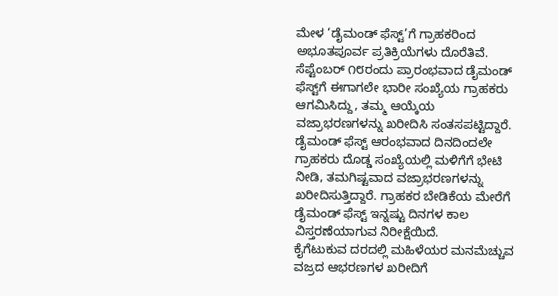ಮೇಳ ‘ಡೈಮಂಡ್ ಫೆಸ್ಟ್’ಗೆ ಗ್ರಾಹಕರಿಂದ ಅಭೂತಪೂರ್ವ ಪ್ರತಿಕ್ರಿಯೆಗಳು ದೊರೆತಿವೆ. ಸೆಪ್ಟೆಂಬರ್ ೧೮ರಂದು ಪ್ರಾರಂಭವಾದ ಡೈಮಂಡ್ ಫೆಸ್ಟ್‌ಗೆ ಈಗಾಗಲೇ ಭಾರೀ ಸಂಖ್ಯೆಯ ಗ್ರಾಹಕರು ಆಗಮಿಸಿದ್ದು, ತಮ್ಮ ಆಯ್ಕೆಯ ವಜ್ರಾಭರಣಗಳನ್ನು ಖರೀದಿಸಿ ಸಂತಸಪಟ್ಟಿದ್ದಾರೆ.
ಡೈಮಂಡ್ ಫೆಸ್ಟ್ ಆರಂಭವಾದ ದಿನದಿಂದಲೇ ಗ್ರಾಹಕರು ದೊಡ್ಡ ಸಂಖ್ಯೆಯಲ್ಲಿ ಮಳಿಗೆಗೆ ಭೇಟಿ ನೀಡಿ, ತಮಗಿಷ್ಟವಾದ ವಜ್ರಾಭರಣಗಳನ್ನು ಖರೀದಿಸುತ್ತಿದ್ದಾರೆ. ಗ್ರಾಹಕರ ಬೇಡಿಕೆಯ ಮೇರೆಗೆ ಡೈಮಂಡ್ ಫೆಸ್ಟ್ ಇನ್ನಷ್ಟು ದಿನಗಳ ಕಾಲ ವಿಸ್ತರಣೆಯಾಗುವ ನಿರೀಕ್ಷೆಯಿದೆ.
ಕೈಗೆಟುಕುವ ದರದಲ್ಲಿ ಮಹಿಳೆಯರ ಮನಮೆಚ್ಚುವ ವಜ್ರದ ಆಭರಣಗಳ ಖರೀದಿಗೆ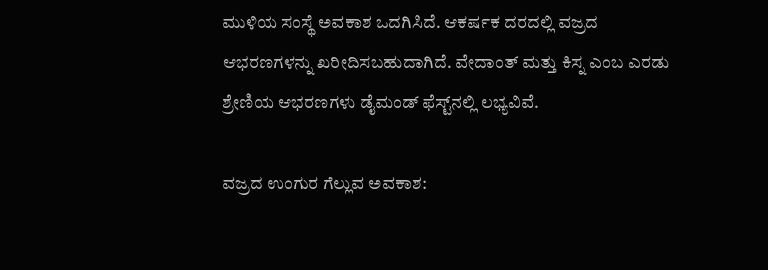ಮುಳಿಯ ಸಂಸ್ಥೆ ಅವಕಾಶ ಒದಗಿಸಿದೆ. ಆಕರ್ಷಕ ದರದಲ್ಲಿ ವಜ್ರದ ಆಭರಣಗಳನ್ನು ಖರೀದಿಸಬಹುದಾಗಿದೆ. ವೇದಾಂತ್ ಮತ್ತು ಕಿಸ್ನ ಎಂಬ ಎರಡು ಶ್ರೇಣಿಯ ಆಭರಣಗಳು ಡೈಮಂಡ್ ಫೆಸ್ಟ್‌ನಲ್ಲಿ ಲಭ್ಯವಿವೆ.

ವಜ್ರದ ಉಂಗುರ ಗೆಲ್ಲುವ ಅವಕಾಶ: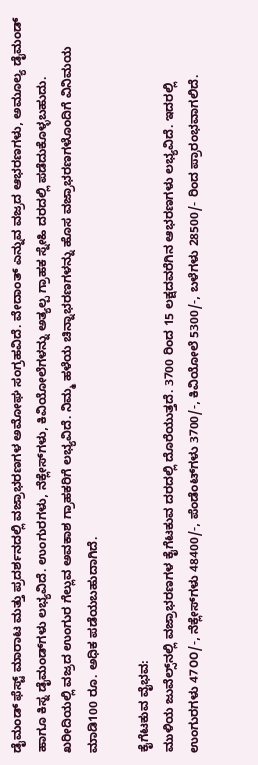ಡೈಮಂಡ್ ಫೆಸ್ಟ್ ಮಾರಾಟ ಮತ್ತು ಪ್ರದರ್ಶನದಲ್ಲಿ ವಜ್ರಾಭರಣಗಳ ಅಮೋಘ ಸಂಗ್ರಹವಿದೆ. ವೇದಾಂತ್ ಎನ್ನುವ ವಜ್ರದ ಆಭರಣಗಳು, ಅಮೂಲ್ಯ ಡೈಮಂಡ್ ಹಾಗೂ ಕಿಸ್ನ ಡೈಮಂಡ್‌ಗಳು ಲಭ್ಯವಿದೆ. ಉಂಗುರಗಳು, ನೆಕ್ಲೇಸ್‌ಗಳು, ಕಿವಿಯೋಲೆಗಳನ್ನು ಅತ್ಯಲ್ಪ ಗ್ರಾಹಕ ಸ್ನೇಹಿ ದರದಲ್ಲಿ ಪಡೆದುಕೊಳ್ಳಬಹುದು. ಖರೀದಿಯಲ್ಲಿ ವಜ್ರದ ಉಂಗುರ ಗೆಲ್ಲುವ ಅವಕಾಶ ಗ್ರಾಹಕರಿಗೆ ಲಭ್ಯವಿದೆ. ನಿಮ್ಮ ಹಳೆಯ ಚಿನ್ನಾಭರಣಗಳನ್ನು ಹೊಸ ವಜ್ರಾಭರಣಗಳೊಂದಿಗೆ ವಿನಿಮಯ ಮಾಡಿ100 ರೂ. ಅಧಿಕ ಪಡೆಯಬಹುದಾಗಿದೆ.

ಕೈಗೆಟಕುವ ವೈಭವ:
ಮುಳಿಯ ಜುವೆಲ್ಸ್‌ನಲ್ಲಿ ವಜ್ರಾಭರಣಗಳ ಕೈಗೆಟಕುವ ದರದಲ್ಲಿ ದೊರೆಯುತ್ತದೆ. 3700 ರಿಂದ 15 ಲಕ್ಷದವರೆಗಿನ ಆಭರಣಗಳು ಲಭ್ಯವಿದೆ. ಇದರಲ್ಲಿ ಉಂಗುರಗಳು 47೦೦/-, ನೆಕ್ಲೇಸ್‌ಗಳು 48400/-, ಪೆಂಡೆಂಟ್‌ಗಳು 3700/-, ಕಿವಿಯೋಲೆ 5300/-, ಬಳೆಗಳು 28500/- ರಿಂದ ಪ್ರಾರಂಭವಾಗಲಿದೆ.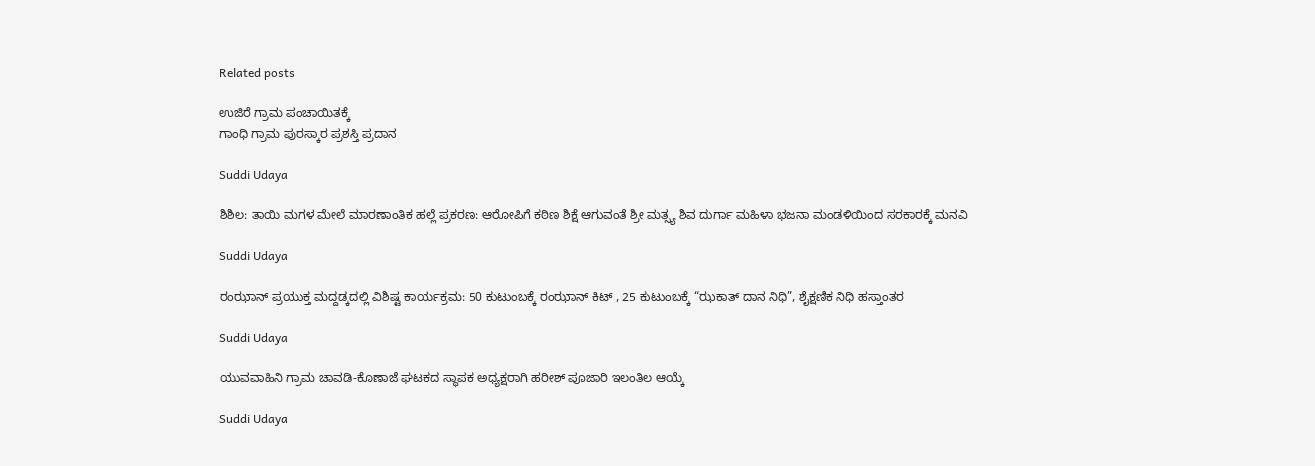Related posts

ಉಜಿರೆ ಗ್ರಾಮ ಪಂಚಾಯಿತಕ್ಕೆ
ಗಾಂಧಿ ಗ್ರಾಮ ಪುರಸ್ಕಾರ ಪ್ರಶಸ್ತಿ ಪ್ರದಾನ

Suddi Udaya

ಶಿಶಿಲ: ತಾಯಿ ಮಗಳ ಮೇಲೆ ಮಾರಣಾಂತಿಕ ಹಲ್ಲೆ ಪ್ರಕರಣ: ಆರೋಪಿಗೆ ಕಠಿಣ ಶಿಕ್ಷೆ ಆಗುವಂತೆ ಶ್ರೀ ಮತ್ಸ್ಯ ಶಿವ ದುರ್ಗಾ ಮಹಿಳಾ ಭಜನಾ ಮಂಡಳಿಯಿಂದ ಸರಕಾರಕ್ಕೆ ಮನವಿ

Suddi Udaya

ರಂಝಾನ್ ಪ್ರಯುಕ್ತ ಮದ್ದಡ್ಕದಲ್ಲಿ ವಿಶಿಷ್ಟ ಕಾರ್ಯಕ್ರಮ: 50 ಕುಟುಂಬಕ್ಕೆ ರಂಝಾನ್ ಕಿಟ್ , 25 ಕುಟುಂಬಕ್ಕೆ “ಝಕಾತ್ ದಾನ ನಿಧಿ”, ಶೈಕ್ಷಣಿಕ ನಿಧಿ‌ ಹಸ್ತಾಂತರ

Suddi Udaya

ಯುವವಾಹಿನಿ ಗ್ರಾಮ ಚಾವಡಿ-ಕೊಣಾಜೆ ಘಟಕದ ಸ್ಥಾಪಕ ಅಧ್ಯಕ್ಷರಾಗಿ ಹರೀಶ್ ಪೂಜಾರಿ ಇಲಂತಿಲ ಆಯ್ಕೆ

Suddi Udaya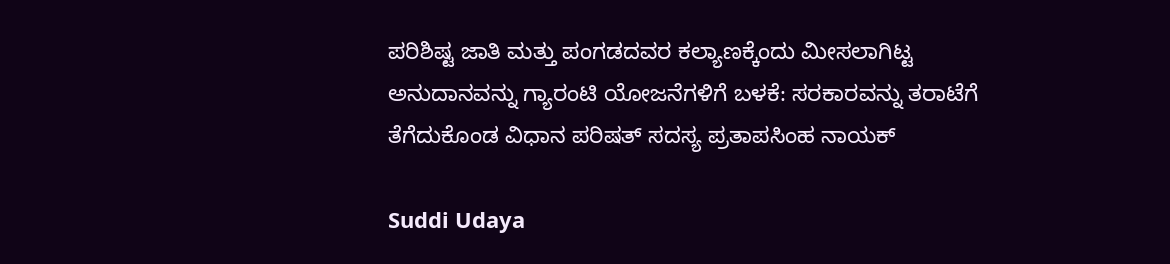ಪರಿಶಿಷ್ಟ ಜಾತಿ ಮತ್ತು ಪಂಗಡದವರ ಕಲ್ಯಾಣಕ್ಕೆಂದು ಮೀಸಲಾಗಿಟ್ಟ ಅನುದಾನವನ್ನು ಗ್ಯಾರಂಟಿ ಯೋಜನೆಗಳಿಗೆ ಬಳಕೆ: ಸರಕಾರವನ್ನು ತರಾಟೆಗೆ ತೆಗೆದುಕೊಂಡ ವಿಧಾನ ಪರಿಷತ್‌ ಸದಸ್ಯ ಪ್ರತಾಪಸಿಂಹ ನಾಯಕ್‌

Suddi Udaya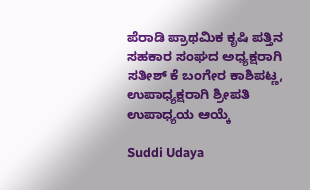ಪೆರಾಡಿ ಪ್ರಾಥಮಿಕ ಕೃಷಿ ಪತ್ತಿನ ಸಹಕಾರ ಸಂಘದ ಅಧ್ಯಕ್ಷರಾಗಿ ಸತೀಶ್ ಕೆ ಬಂಗೇರ ಕಾಶಿಪಟ್ಣ, ಉಪಾಧ್ಯಕ್ಷರಾಗಿ ಶ್ರೀಪತಿ ಉಪಾಧ್ಯಯ ಆಯ್ಕೆ

Suddi Udaya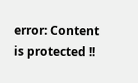error: Content is protected !!